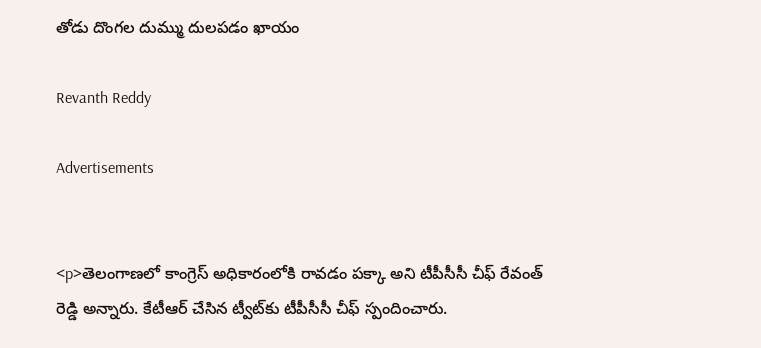తోడు దొంగల దుమ్ము దులపడం ఖాయం

Revanth Reddy

Advertisements


<p>తెలంగాణలో కాంగ్రెస్ అధికారంలోకి రావడం పక్కా అని టీపీసీసీ చీఫ్ రేవంత్ రెడ్డి అన్నారు. కేటీఆర్ చేసిన ట్వీట్‌కు టీపీసీసీ చీఫ్ స్పందించారు.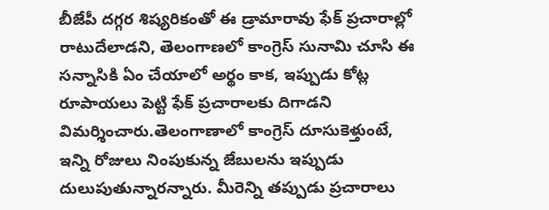బీజేపీ దగ్గర శిష్యరికంతో ఈ డ్రామారావు ఫేక్ ప్రచారాల్లో రాటుదేలాడని, తెలంగాణలో కాంగ్రెస్ సునామి చూసి ఈ సన్నాసికి ఏం చేయాలో అర్థం కాక, ఇప్పుడు కోట్ల రూపాయలు పెట్టి ఫేక్ ప్రచారాలకు దిగాడని విమర్శించారు.తెలంగాణాలో కాంగ్రెస్ దూసుకెళ్తుంటే, ఇన్ని రోజులు నింపుకున్న జేబులను ఇప్పుడు దులుపుతున్నారన్నారు. మీరెన్ని తప్పుడు ప్రచారాలు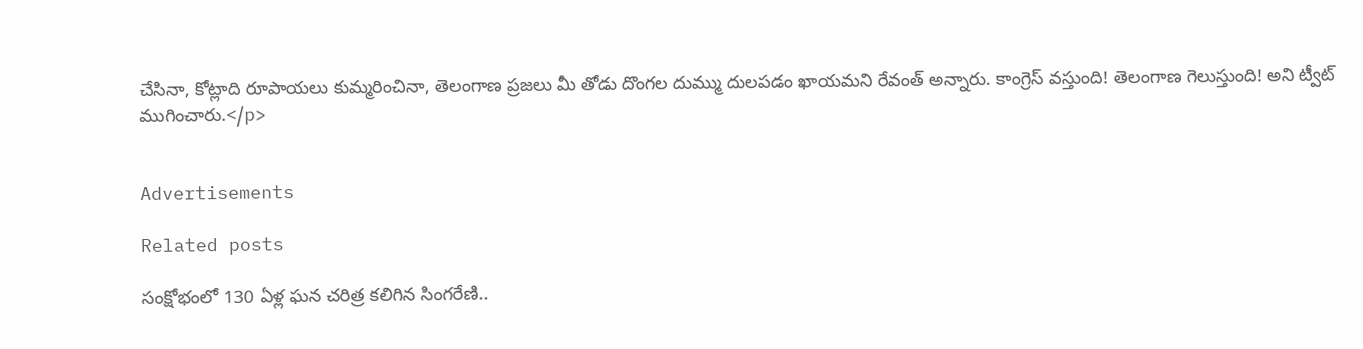చేసినా, కోట్లాది రూపాయలు కుమ్మరించినా, తెలంగాణ ప్రజలు మీ తోడు దొంగల దుమ్ము దులపడం ఖాయమని రేవంత్ అన్నారు. కాంగ్రెస్ వస్తుంది! తెలంగాణ గెలుస్తుంది! అని ట్వీట్ ముగించారు.</p>


Advertisements

Related posts

సంక్షోభంలో 130 ఏళ్ల ఘన చరిత్ర కలిగిన సింగరేణి..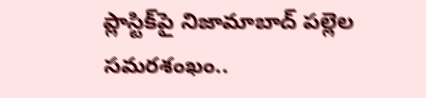ప్లాస్టిక్‌పై నిజామాబాద్ పల్లెల సమరశంఖం..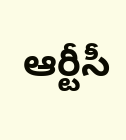ఆర్టీసీ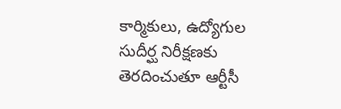కార్మికులు, ఉద్యోగుల సుదీర్ఘ నిరీక్షణకు తెరదించుతూ ఆర్టీసీ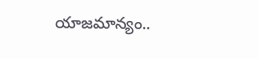యాజమాన్యం..